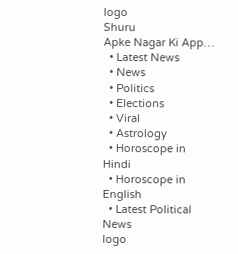logo
Shuru
Apke Nagar Ki App…
  • Latest News
  • News
  • Politics
  • Elections
  • Viral
  • Astrology
  • Horoscope in Hindi
  • Horoscope in English
  • Latest Political News
logo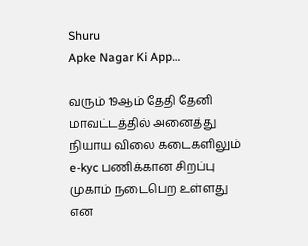Shuru
Apke Nagar Ki App…

வரும் 19ஆம் தேதி தேனி மாவட்டத்தில் அனைத்து நியாய விலை கடைகளிலும் e-kyc பணிக்கான சிறப்பு முகாம் நடைபெற உள்ளது என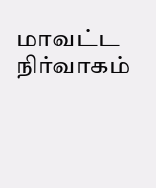மாவட்ட நிர்வாகம்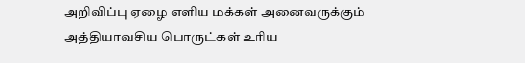அறிவிப்பு ஏழை எளிய மக்கள் அனைவருக்கும் அத்தியாவசிய பொருட்கள் உரிய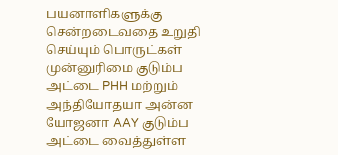பயனாளிகளுக்கு சென்றடைவதை உறுதி செய்யும் பொருட்கள் முன்னுரிமை குடும்ப அட்டை PHH மற்றும் அந்தியோதயா அன்ன யோஜனா AAY குடும்ப அட்டை வைத்துள்ள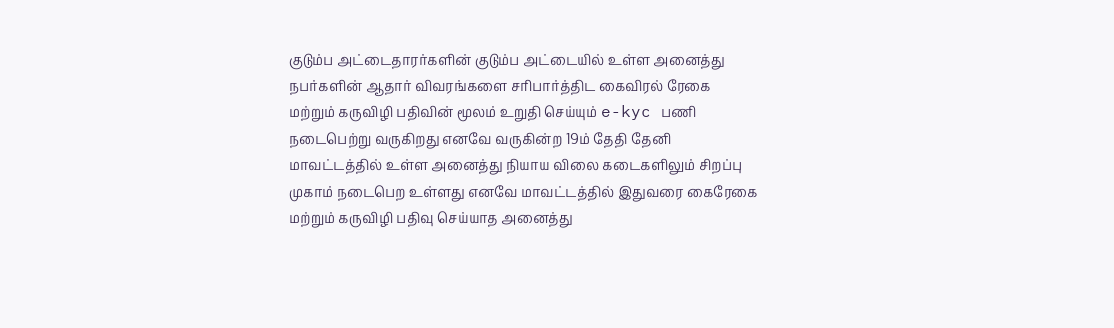குடும்ப அட்டைதாரர்களின் குடும்ப அட்டையில் உள்ள அனைத்து நபர்களின் ஆதார் விவரங்களை சரிபார்த்திட கைவிரல் ரேகை மற்றும் கருவிழி பதிவின் மூலம் உறுதி செய்யும் e-kyc பணி நடைபெற்று வருகிறது எனவே வருகின்ற 19ம் தேதி தேனி மாவட்டத்தில் உள்ள அனைத்து நியாய விலை கடைகளிலும் சிறப்பு முகாம் நடைபெற உள்ளது எனவே மாவட்டத்தில் இதுவரை கைரேகை மற்றும் கருவிழி பதிவு செய்யாத அனைத்து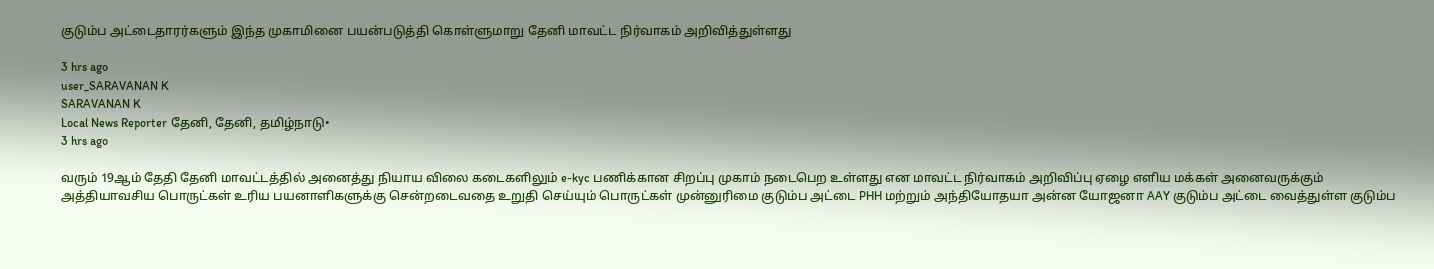குடும்ப அட்டைதாரர்களும் இந்த முகாமினை பயன்படுத்தி கொள்ளுமாறு தேனி மாவட்ட நிர்வாகம் அறிவித்துள்ளது

3 hrs ago
user_SARAVANAN K
SARAVANAN K
Local News Reporter தேனி, தேனி, தமிழ்நாடு•
3 hrs ago

வரும் 19ஆம் தேதி தேனி மாவட்டத்தில் அனைத்து நியாய விலை கடைகளிலும் e-kyc பணிக்கான சிறப்பு முகாம் நடைபெற உள்ளது என மாவட்ட நிர்வாகம் அறிவிப்பு ஏழை எளிய மக்கள் அனைவருக்கும் அத்தியாவசிய பொருட்கள் உரிய பயனாளிகளுக்கு சென்றடைவதை உறுதி செய்யும் பொருட்கள் முன்னுரிமை குடும்ப அட்டை PHH மற்றும் அந்தியோதயா அன்ன யோஜனா AAY குடும்ப அட்டை வைத்துள்ள குடும்ப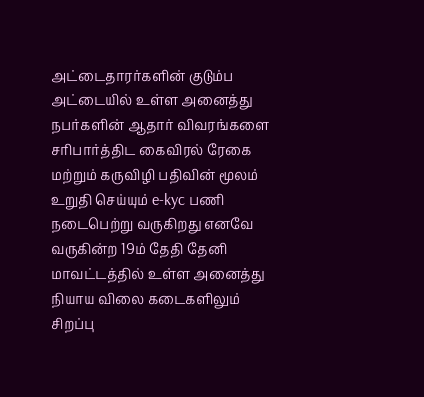அட்டைதாரர்களின் குடும்ப அட்டையில் உள்ள அனைத்து நபர்களின் ஆதார் விவரங்களை சரிபார்த்திட கைவிரல் ரேகை மற்றும் கருவிழி பதிவின் மூலம் உறுதி செய்யும் e-kyc பணி நடைபெற்று வருகிறது எனவே வருகின்ற 19ம் தேதி தேனி மாவட்டத்தில் உள்ள அனைத்து நியாய விலை கடைகளிலும் சிறப்பு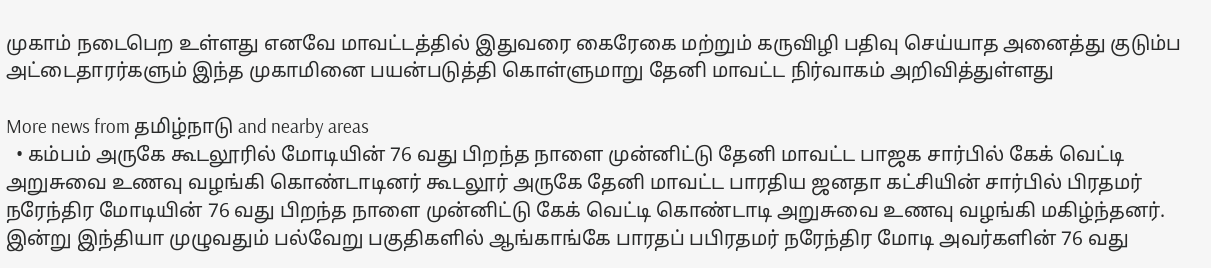முகாம் நடைபெற உள்ளது எனவே மாவட்டத்தில் இதுவரை கைரேகை மற்றும் கருவிழி பதிவு செய்யாத அனைத்து குடும்ப அட்டைதாரர்களும் இந்த முகாமினை பயன்படுத்தி கொள்ளுமாறு தேனி மாவட்ட நிர்வாகம் அறிவித்துள்ளது

More news from தமிழ்நாடு and nearby areas
  • கம்பம் அருகே கூடலூரில் மோடியின் 76 வது பிறந்த நாளை முன்னிட்டு தேனி மாவட்ட பாஜக சார்பில் கேக் வெட்டி அறுசுவை உணவு வழங்கி கொண்டாடினர் கூடலூர் அருகே தேனி மாவட்ட பாரதிய ஜனதா கட்சியின் சார்பில் பிரதமர் நரேந்திர மோடியின் 76 வது பிறந்த நாளை முன்னிட்டு கேக் வெட்டி கொண்டாடி அறுசுவை உணவு வழங்கி மகிழ்ந்தனர். இன்று இந்தியா முழுவதும் பல்வேறு பகுதிகளில் ஆங்காங்கே பாரதப் பபிரதமர் நரேந்திர மோடி அவர்களின் 76 வது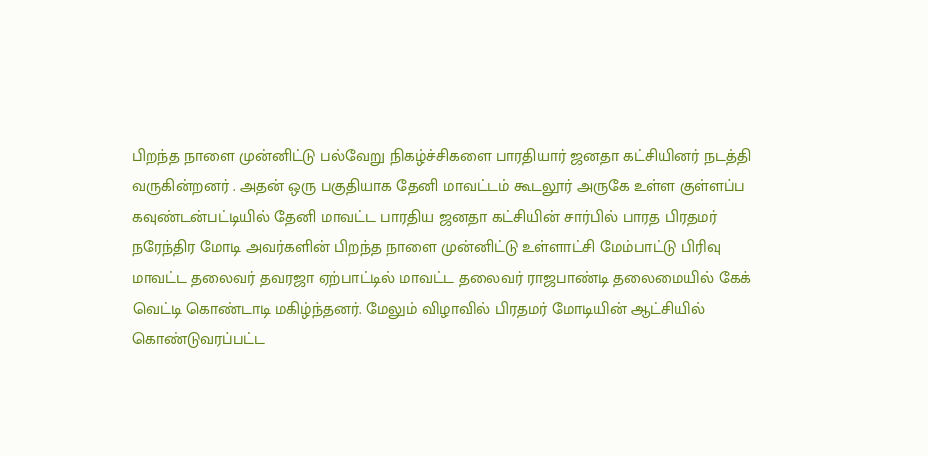பிறந்த நாளை முன்னிட்டு பல்வேறு நிகழ்ச்சிகளை பாரதியார் ஜனதா கட்சியினர் நடத்தி வருகின்றனர் . அதன் ஒரு பகுதியாக தேனி மாவட்டம் கூடலூர் அருகே உள்ள குள்ளப்ப கவுண்டன்பட்டியில் தேனி மாவட்ட பாரதிய ஜனதா கட்சியின் சார்பில் பாரத பிரதமர் நரேந்திர மோடி அவர்களின் பிறந்த நாளை முன்னிட்டு உள்ளாட்சி மேம்பாட்டு பிரிவு மாவட்ட தலைவர் தவரஜா ஏற்பாட்டில் மாவட்ட தலைவர் ராஜபாண்டி தலைமையில் கேக் வெட்டி கொண்டாடி மகிழ்ந்தனர். மேலும் விழாவில் பிரதமர் மோடியின் ஆட்சியில் கொண்டுவரப்பட்ட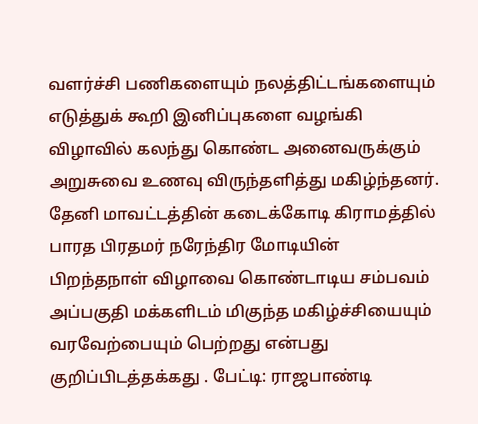வளர்ச்சி பணிகளையும் நலத்திட்டங்களையும் எடுத்துக் கூறி இனிப்புகளை வழங்கி விழாவில் கலந்து கொண்ட அனைவருக்கும் அறுசுவை உணவு விருந்தளித்து மகிழ்ந்தனர். தேனி மாவட்டத்தின் கடைக்கோடி கிராமத்தில் பாரத பிரதமர் நரேந்திர மோடியின் பிறந்தநாள் விழாவை கொண்டாடிய சம்பவம் அப்பகுதி மக்களிடம் மிகுந்த மகிழ்ச்சியையும் வரவேற்பையும் பெற்றது என்பது குறிப்பிடத்தக்கது . பேட்டி: ராஜபாண்டி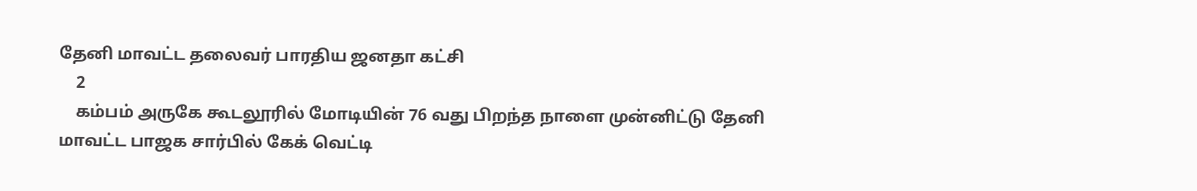தேனி மாவட்ட தலைவர் பாரதிய ஜனதா கட்சி
    2
    கம்பம் அருகே கூடலூரில் மோடியின் 76 வது பிறந்த நாளை முன்னிட்டு தேனி மாவட்ட பாஜக சார்பில் கேக் வெட்டி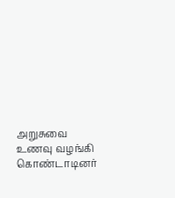அறுசுவை உணவு வழங்கி கொண்டாடினர்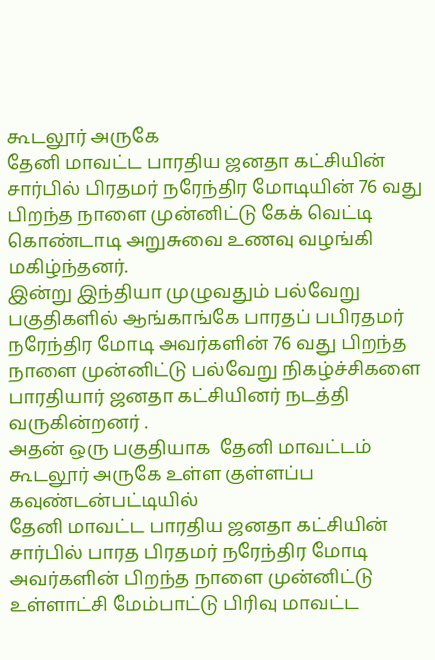கூடலூர் அருகே
தேனி மாவட்ட பாரதிய ஜனதா கட்சியின் சார்பில் பிரதமர் நரேந்திர மோடியின் 76 வது பிறந்த நாளை முன்னிட்டு கேக் வெட்டி கொண்டாடி அறுசுவை உணவு வழங்கி மகிழ்ந்தனர்.
இன்று இந்தியா முழுவதும் பல்வேறு பகுதிகளில் ஆங்காங்கே பாரதப் பபிரதமர் நரேந்திர மோடி அவர்களின் 76 வது பிறந்த நாளை முன்னிட்டு பல்வேறு நிகழ்ச்சிகளை பாரதியார் ஜனதா கட்சியினர் நடத்தி வருகின்றனர் .
அதன் ஒரு பகுதியாக  தேனி மாவட்டம் கூடலூர் அருகே உள்ள குள்ளப்ப கவுண்டன்பட்டியில்
தேனி மாவட்ட பாரதிய ஜனதா கட்சியின் சார்பில் பாரத பிரதமர் நரேந்திர மோடி அவர்களின் பிறந்த நாளை முன்னிட்டு உள்ளாட்சி மேம்பாட்டு பிரிவு மாவட்ட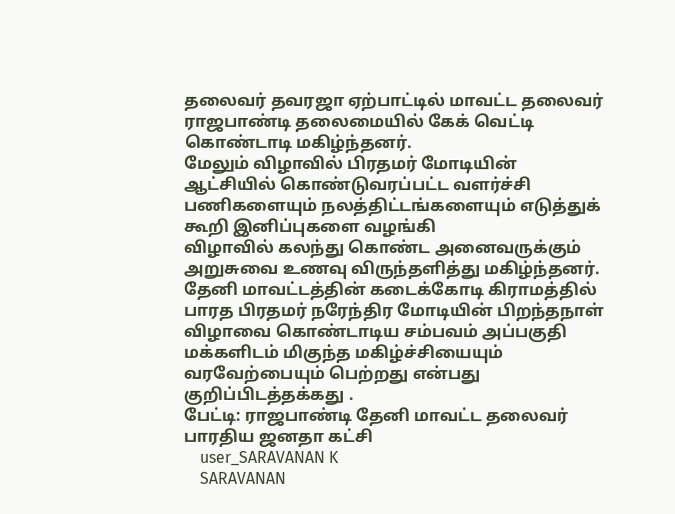தலைவர் தவரஜா ஏற்பாட்டில் மாவட்ட தலைவர் ராஜபாண்டி தலைமையில் கேக் வெட்டி கொண்டாடி மகிழ்ந்தனர்.
மேலும் விழாவில் பிரதமர் மோடியின் ஆட்சியில் கொண்டுவரப்பட்ட வளர்ச்சி பணிகளையும் நலத்திட்டங்களையும் எடுத்துக் கூறி இனிப்புகளை வழங்கி
விழாவில் கலந்து கொண்ட அனைவருக்கும் அறுசுவை உணவு விருந்தளித்து மகிழ்ந்தனர்.
தேனி மாவட்டத்தின் கடைக்கோடி கிராமத்தில் பாரத பிரதமர் நரேந்திர மோடியின் பிறந்தநாள் விழாவை கொண்டாடிய சம்பவம் அப்பகுதி மக்களிடம் மிகுந்த மகிழ்ச்சியையும் வரவேற்பையும் பெற்றது என்பது குறிப்பிடத்தக்கது .
பேட்டி: ராஜபாண்டி தேனி மாவட்ட தலைவர் பாரதிய ஜனதா கட்சி
    user_SARAVANAN K
    SARAVANAN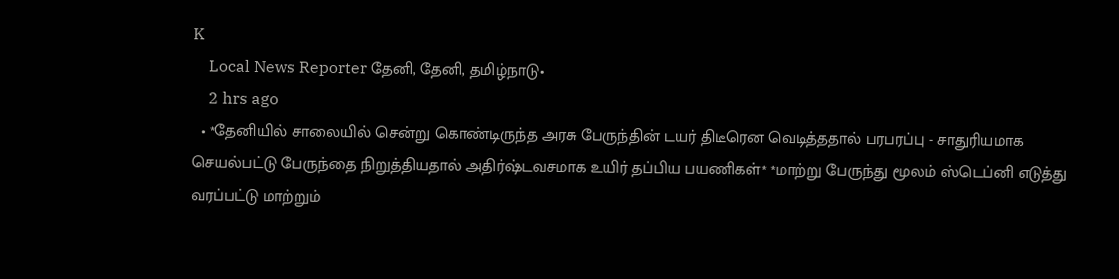K
    Local News Reporter தேனி, தேனி, தமிழ்நாடு•
    2 hrs ago
  • *தேனியில் சாலையில் சென்று கொண்டிருந்த அரசு பேருந்தின் டயர் திடீரென வெடித்ததால் பரபரப்பு - சாதுரியமாக செயல்பட்டு பேருந்தை நிறுத்தியதால் அதிர்ஷ்டவசமாக உயிர் தப்பிய பயணிகள்* *மாற்று பேருந்து மூலம் ஸ்டெப்னி எடுத்து வரப்பட்டு மாற்றும்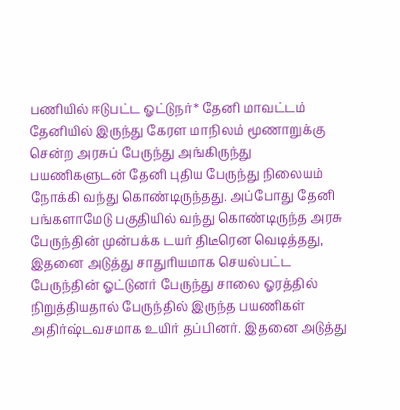பணியில் ஈடுபட்ட ஓட்டுநர்* தேனி மாவட்டம் தேனியில் இருந்து கேரள மாநிலம் மூணாறுக்கு சென்ற அரசுப் பேருந்து அங்கிருந்து பயணிகளுடன் தேனி புதிய பேருந்து நிலையம் நோக்கி வந்து கொண்டிருந்தது. அப்போது தேனி பங்களாமேடு பகுதியில் வந்து கொண்டிருந்த அரசு பேருந்தின் முன்பக்க டயர் திடீரென வெடித்தது, இதனை அடுத்து சாதுரியமாக செயல்பட்ட பேருந்தின் ஓட்டுனர் பேருந்து சாலை ஓரத்தில் நிறுத்தியதால் பேருந்தில் இருந்த பயணிகள் அதிர்ஷ்டவசமாக உயிர் தப்பினர். இதனை அடுத்து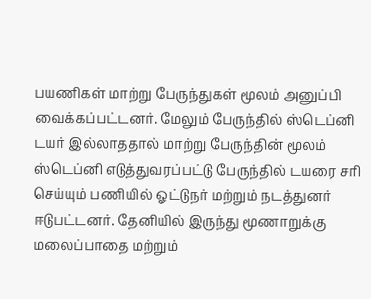பயணிகள் மாற்று பேருந்துகள் மூலம் அனுப்பி வைக்கப்பட்டனர். மேலும் பேருந்தில் ஸ்டெப்னி டயர் இல்லாததால் மாற்று பேருந்தின் மூலம் ஸ்டெப்னி எடுத்துவரப்பட்டு பேருந்தில் டயரை சரி செய்யும் பணியில் ஓட்டுநர் மற்றும் நடத்துனர் ஈடுபட்டனர். தேனியில் இருந்து மூணாறுக்கு மலைப்பாதை மற்றும்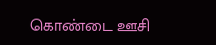கொண்டை ஊசி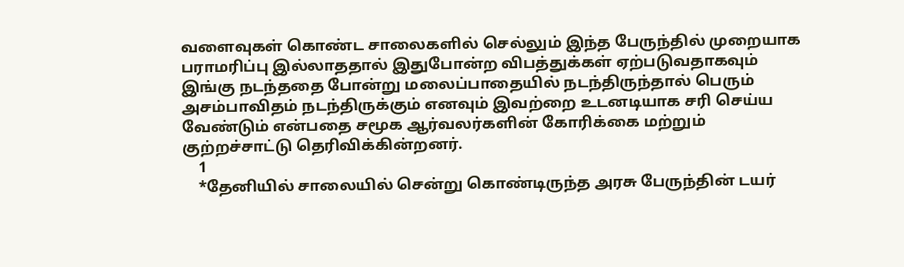வளைவுகள் கொண்ட சாலைகளில் செல்லும் இந்த பேருந்தில் முறையாக பராமரிப்பு இல்லாததால் இதுபோன்ற விபத்துக்கள் ஏற்படுவதாகவும் இங்கு நடந்ததை போன்று மலைப்பாதையில் நடந்திருந்தால் பெரும் அசம்பாவிதம் நடந்திருக்கும் எனவும் இவற்றை உடனடியாக சரி செய்ய வேண்டும் என்பதை சமூக ஆர்வலர்களின் கோரிக்கை மற்றும் குற்றச்சாட்டு தெரிவிக்கின்றனர்.
    1
    *தேனியில் சாலையில் சென்று கொண்டிருந்த அரசு பேருந்தின் டயர்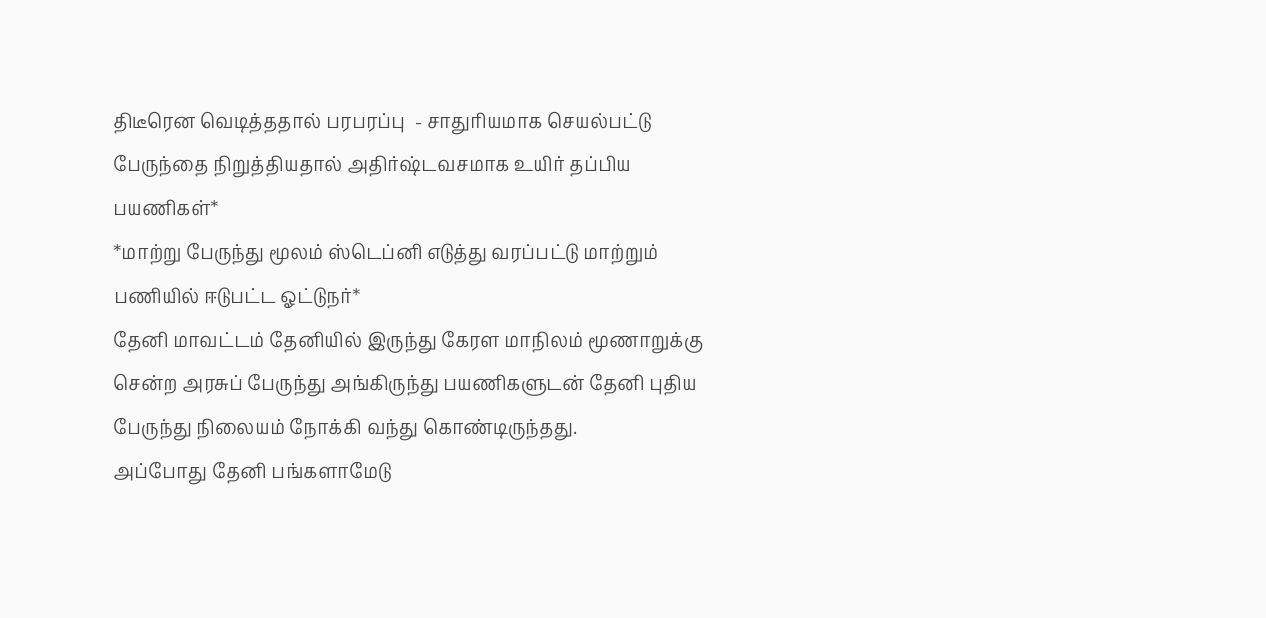திடீரென வெடித்ததால் பரபரப்பு  - சாதுரியமாக செயல்பட்டு பேருந்தை நிறுத்தியதால் அதிர்ஷ்டவசமாக உயிர் தப்பிய பயணிகள்*
*மாற்று பேருந்து மூலம் ஸ்டெப்னி எடுத்து வரப்பட்டு மாற்றும் பணியில் ஈடுபட்ட ஓட்டுநர்*
தேனி மாவட்டம் தேனியில் இருந்து கேரள மாநிலம் மூணாறுக்கு சென்ற அரசுப் பேருந்து அங்கிருந்து பயணிகளுடன் தேனி புதிய பேருந்து நிலையம் நோக்கி வந்து கொண்டிருந்தது.
அப்போது தேனி பங்களாமேடு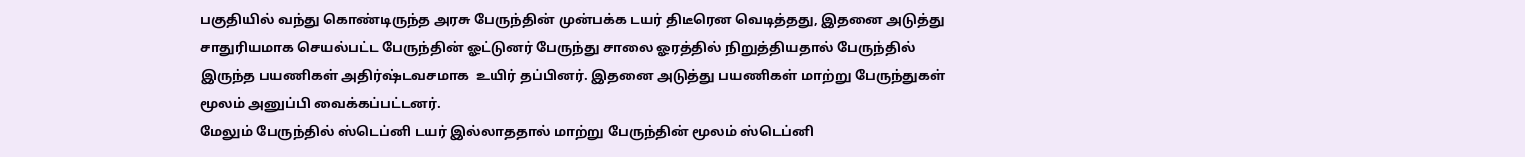பகுதியில் வந்து கொண்டிருந்த அரசு பேருந்தின் முன்பக்க டயர் திடீரென வெடித்தது, இதனை அடுத்து சாதுரியமாக செயல்பட்ட பேருந்தின் ஓட்டுனர் பேருந்து சாலை ஓரத்தில் நிறுத்தியதால் பேருந்தில் இருந்த பயணிகள் அதிர்ஷ்டவசமாக  உயிர் தப்பினர். இதனை அடுத்து பயணிகள் மாற்று பேருந்துகள் மூலம் அனுப்பி வைக்கப்பட்டனர்.
மேலும் பேருந்தில் ஸ்டெப்னி டயர் இல்லாததால் மாற்று பேருந்தின் மூலம் ஸ்டெப்னி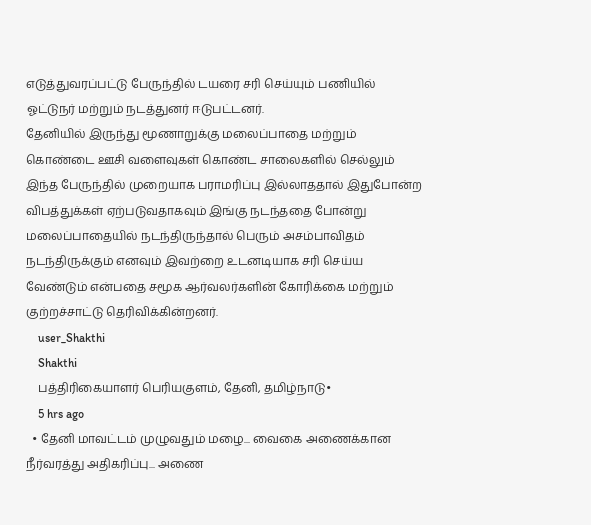எடுத்துவரப்பட்டு பேருந்தில் டயரை சரி செய்யும் பணியில் ஓட்டுநர் மற்றும் நடத்துனர் ஈடுபட்டனர்.
தேனியில் இருந்து மூணாறுக்கு மலைப்பாதை மற்றும் கொண்டை ஊசி வளைவுகள் கொண்ட சாலைகளில் செல்லும் இந்த பேருந்தில் முறையாக பராமரிப்பு இல்லாததால் இதுபோன்ற விபத்துக்கள் ஏற்படுவதாகவும் இங்கு நடந்ததை போன்று மலைப்பாதையில் நடந்திருந்தால் பெரும் அசம்பாவிதம் நடந்திருக்கும் எனவும் இவற்றை உடனடியாக சரி செய்ய வேண்டும் என்பதை சமூக ஆர்வலர்களின் கோரிக்கை மற்றும் குற்றச்சாட்டு தெரிவிக்கின்றனர்.
    user_Shakthi
    Shakthi
    பத்திரிகையாளர் பெரியகுளம், தேனி, தமிழ்நாடு•
    5 hrs ago
  • தேனி மாவட்டம் முழுவதும் மழை... வைகை அணைக்கான நீர்வரத்து அதிகரிப்பு... அணை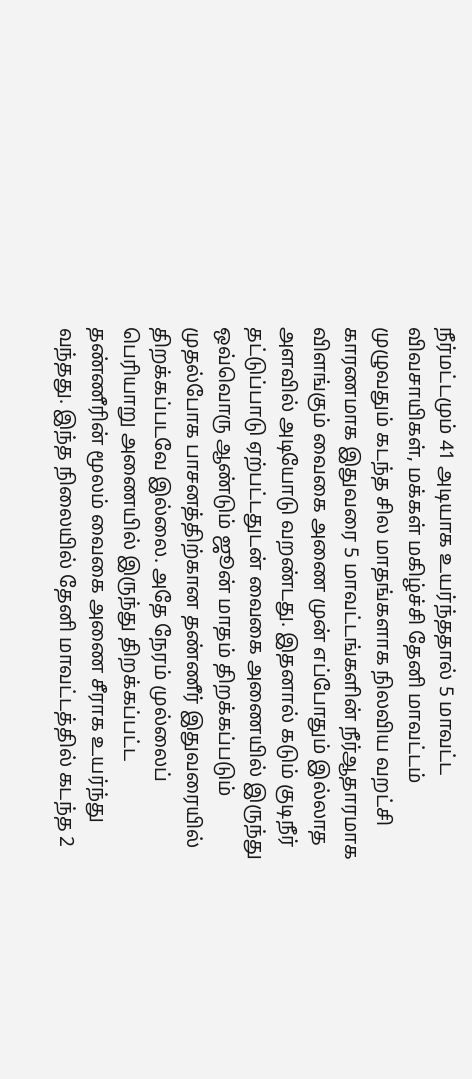நீர்மட்டமும் 41 அடியாக உயர்ந்ததால் 5 மாவட்ட விவசாயிகள், மக்கள் மகிழ்ச்சி தேனி மாவட்டம் முழுவதும் கடந்த சில மாதங்களாக நிலவிய வறட்சி காரணமாக இதுவரை 5 மாவட்டங்களின் நீர்ஆதாரமாக விளங்கும் வைகை அணை முன் எப்போதும் இல்லாத அளவில் அடியோடு வறண்டது. இதனால் கடும் குடிநீர் தட்டுப்பாடு ஏற்பட்டதுடன் வைகை அணையில் இருந்து ஒவ்வொரு ஆண்டும் ஜூன் மாதம் திறக்கப்படும் முதல்போக பாசனத்திற்கான தண்ணீர் இதுவரையில் திறக்கப்படவே இல்லை. அதே நேரம் முல்லைப் பெரியாறு அணையில் இருந்து திறக்கப்பட்ட தண்ணீரின் மூலம் வைகை அணை சீராக உயர்ந்து வந்தது. இந்த நிலையில் தேனி மாவட்டத்தில் கடந்த 2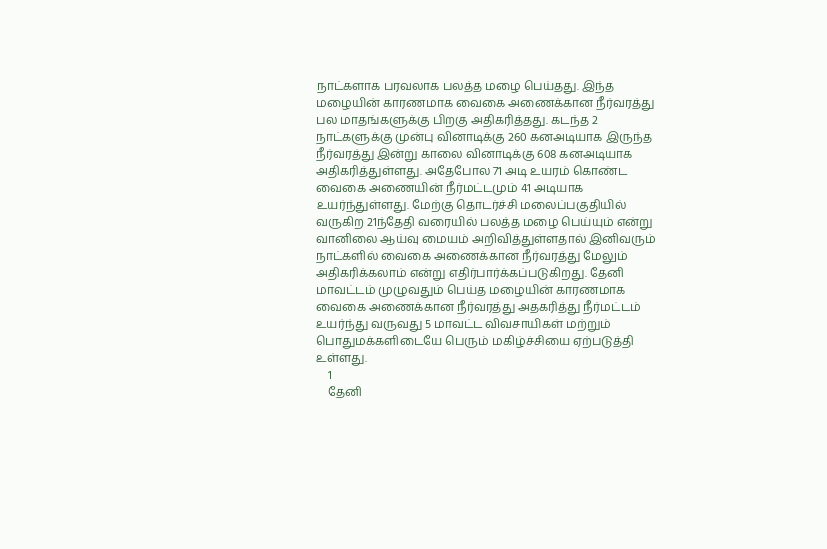நாட்களாக பரவலாக பலத்த மழை பெய்தது. இந்த மழையின் காரணமாக வைகை அணைக்கான நீர்வரத்து பல மாதங்களுக்கு பிறகு அதிகரித்தது. கடந்த 2 நாட்களுக்கு முன்பு வினாடிக்கு 260 கனஅடியாக இருந்த நீர்வரத்து இன்று காலை வினாடிக்கு 608 கனஅடியாக அதிகரித்துள்ளது. அதேபோல 71 அடி உயரம் கொண்ட வைகை அணையின் நீர்மட்டமும் 41 அடியாக உயர்ந்துள்ளது. மேற்கு தொடர்ச்சி மலைப்பகுதியில் வருகிற 21ந்தேதி வரையில் பலத்த மழை பெய்யும் என்று வானிலை ஆய்வு மையம் அறிவித்துள்ளதால் இனிவரும் நாட்களில் வைகை அணைக்கான நீர்வரத்து மேலும் அதிகரிக்கலாம் என்று எதிர்பார்க்கப்படுகிறது. தேனி மாவட்டம் முழுவதும் பெய்த மழையின் காரணமாக வைகை அணைக்கான நீர்வரத்து அதகரித்து நீர்மட்டம் உயர்ந்து வருவது 5 மாவட்ட விவசாயிகள் மற்றும் பொதுமக்களிடையே பெரும் மகிழ்ச்சியை ஏற்படுத்தி உள்ளது.
    1
    தேனி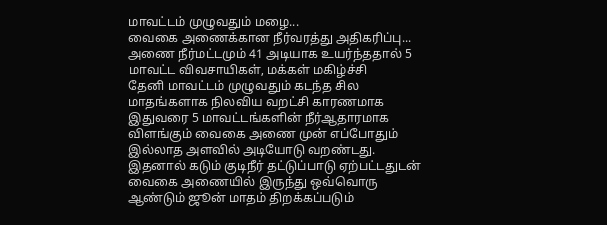மாவட்டம் முழுவதும் மழை...
வைகை அணைக்கான நீர்வரத்து அதிகரிப்பு... அணை நீர்மட்டமும் 41 அடியாக உயர்ந்ததால் 5 மாவட்ட விவசாயிகள், மக்கள் மகிழ்ச்சி
தேனி மாவட்டம் முழுவதும் கடந்த சில மாதங்களாக நிலவிய வறட்சி காரணமாக இதுவரை 5 மாவட்டங்களின் நீர்ஆதாரமாக விளங்கும் வைகை அணை முன் எப்போதும் இல்லாத அளவில் அடியோடு வறண்டது. இதனால் கடும் குடிநீர் தட்டுப்பாடு ஏற்பட்டதுடன் வைகை அணையில் இருந்து ஒவ்வொரு ஆண்டும் ஜூன் மாதம் திறக்கப்படும்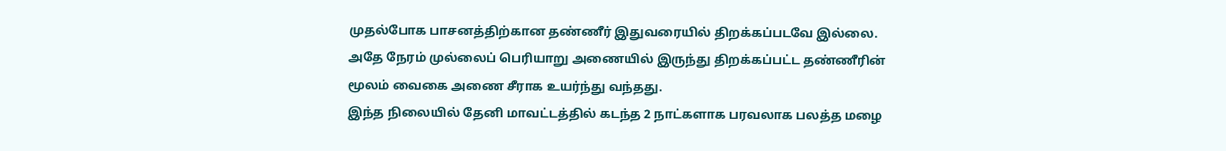முதல்போக பாசனத்திற்கான தண்ணீர் இதுவரையில் திறக்கப்படவே இல்லை. அதே நேரம் முல்லைப் பெரியாறு அணையில் இருந்து திறக்கப்பட்ட தண்ணீரின் மூலம் வைகை அணை சீராக உயர்ந்து வந்தது.
இந்த நிலையில் தேனி மாவட்டத்தில் கடந்த 2 நாட்களாக பரவலாக பலத்த மழை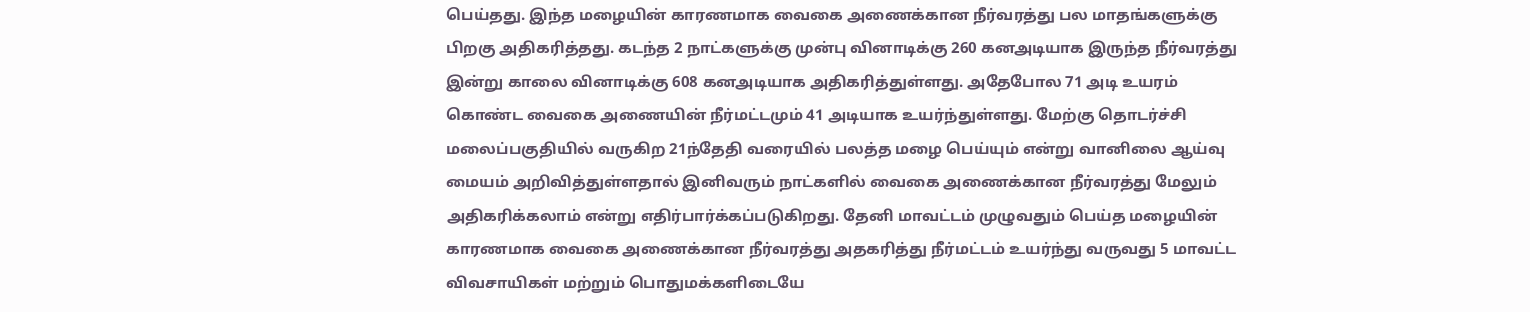பெய்தது. இந்த மழையின் காரணமாக வைகை அணைக்கான நீர்வரத்து பல மாதங்களுக்கு பிறகு அதிகரித்தது. கடந்த 2 நாட்களுக்கு முன்பு வினாடிக்கு 260 கனஅடியாக இருந்த நீர்வரத்து இன்று காலை வினாடிக்கு 608 கனஅடியாக அதிகரித்துள்ளது. அதேபோல 71 அடி உயரம் கொண்ட வைகை அணையின் நீர்மட்டமும் 41 அடியாக உயர்ந்துள்ளது. மேற்கு தொடர்ச்சி மலைப்பகுதியில் வருகிற 21ந்தேதி வரையில் பலத்த மழை பெய்யும் என்று வானிலை ஆய்வு மையம் அறிவித்துள்ளதால் இனிவரும் நாட்களில் வைகை அணைக்கான நீர்வரத்து மேலும் அதிகரிக்கலாம் என்று எதிர்பார்க்கப்படுகிறது. தேனி மாவட்டம் முழுவதும் பெய்த மழையின் காரணமாக வைகை அணைக்கான நீர்வரத்து அதகரித்து நீர்மட்டம் உயர்ந்து வருவது 5 மாவட்ட விவசாயிகள் மற்றும் பொதுமக்களிடையே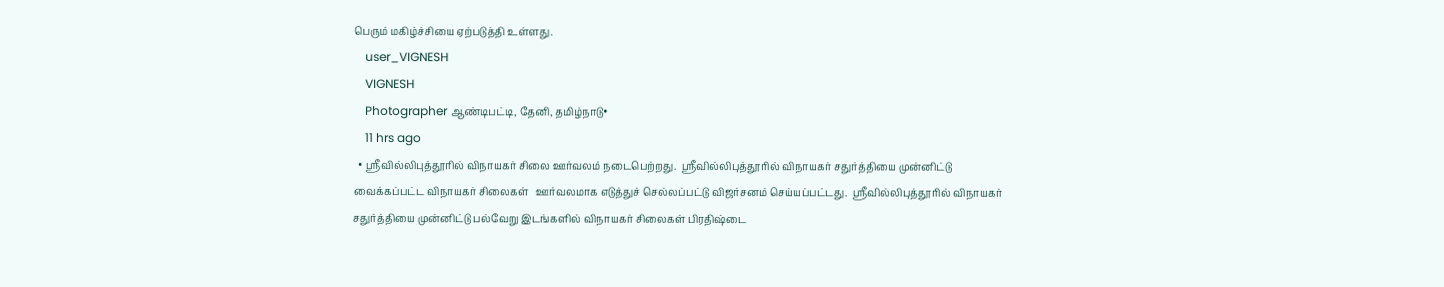பெரும் மகிழ்ச்சியை ஏற்படுத்தி உள்ளது.
    user_VIGNESH
    VIGNESH
    Photographer ஆண்டிபட்டி, தேனி, தமிழ்நாடு•
    11 hrs ago
  • ஸ்ரீவில்லிபுத்தூரில் விநாயகர் சிலை ஊர்வலம் நடைபெற்றது.  ஸ்ரீவில்லிபுத்தூரில் விநாயகர் சதுர்த்தியை முன்னிட்டு வைக்கப்பட்ட விநாயகர் சிலைகள்   ஊர்வலமாக எடுத்துச் செல்லப்பட்டு விஜர்சனம் செய்யப்பட்டது.  ஸ்ரீவில்லிபுத்தூரில் விநாயகர் சதுர்த்தியை முன்னிட்டு பல்வேறு இடங்களில் விநாயகர் சிலைகள் பிரதிஷ்டை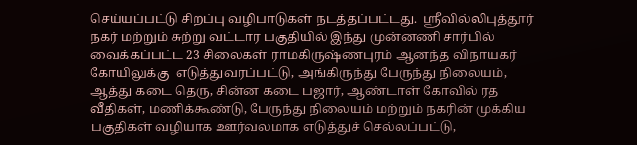செய்யப்பட்டு சிறப்பு வழிபாடுகள் நடத்தப்பட்டது.  ஸ்ரீவில்லிபுத்தூர் நகர் மற்றும் சுற்று வட்டார பகுதியில் இந்து முன்னணி சார்பில் வைக்கப்பட்ட 23 சிலைகள் ராமகிருஷ்ணபுரம் ஆனந்த விநாயகர் கோயிலுக்கு  எடுத்துவரப்பட்டு, அங்கிருந்து பேருந்து நிலையம், ஆத்து கடை தெரு, சின்ன கடை பஜார், ஆண்டாள் கோவில் ரத வீதிகள், மணிக்கூண்டு, பேருந்து நிலையம் மற்றும் நகரின் முக்கிய பகுதிகள் வழியாக ஊர்வலமாக எடுத்துச் செல்லப்பட்டு,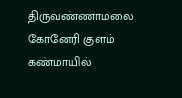திருவண்ணாமலை கோனேரி குளம் கண்மாயில்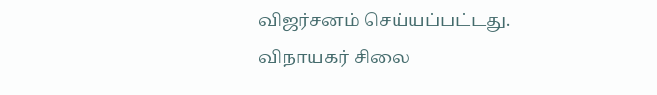விஜர்சனம் செய்யப்பட்டது.  விநாயகர் சிலை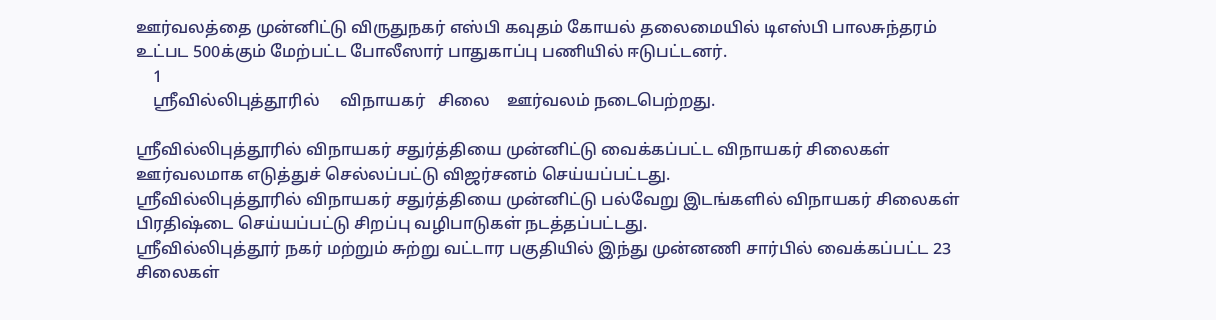ஊர்வலத்தை முன்னிட்டு விருதுநகர் எஸ்பி கவுதம் கோயல் தலைமையில் டிஎஸ்பி பாலசுந்தரம் உட்பட 500க்கும் மேற்பட்ட போலீஸார் பாதுகாப்பு பணியில் ஈடுபட்டனர்.
    1
    ஸ்ரீவில்லிபுத்தூரில்     விநாயகர்   சிலை    ஊர்வலம் நடைபெற்றது.

ஸ்ரீவில்லிபுத்தூரில் விநாயகர் சதுர்த்தியை முன்னிட்டு வைக்கப்பட்ட விநாயகர் சிலைகள்   ஊர்வலமாக எடுத்துச் செல்லப்பட்டு விஜர்சனம் செய்யப்பட்டது.
ஸ்ரீவில்லிபுத்தூரில் விநாயகர் சதுர்த்தியை முன்னிட்டு பல்வேறு இடங்களில் விநாயகர் சிலைகள் பிரதிஷ்டை செய்யப்பட்டு சிறப்பு வழிபாடுகள் நடத்தப்பட்டது.
ஸ்ரீவில்லிபுத்தூர் நகர் மற்றும் சுற்று வட்டார பகுதியில் இந்து முன்னணி சார்பில் வைக்கப்பட்ட 23 சிலைகள்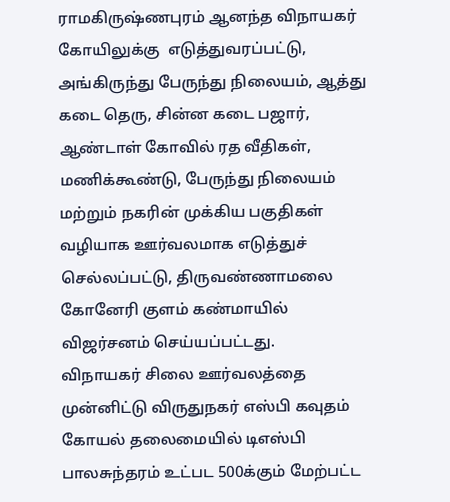ராமகிருஷ்ணபுரம் ஆனந்த விநாயகர் கோயிலுக்கு  எடுத்துவரப்பட்டு, அங்கிருந்து பேருந்து நிலையம், ஆத்து கடை தெரு, சின்ன கடை பஜார், ஆண்டாள் கோவில் ரத வீதிகள், மணிக்கூண்டு, பேருந்து நிலையம் மற்றும் நகரின் முக்கிய பகுதிகள் வழியாக ஊர்வலமாக எடுத்துச் செல்லப்பட்டு, திருவண்ணாமலை கோனேரி குளம் கண்மாயில் விஜர்சனம் செய்யப்பட்டது.
விநாயகர் சிலை ஊர்வலத்தை முன்னிட்டு விருதுநகர் எஸ்பி கவுதம் கோயல் தலைமையில் டிஎஸ்பி பாலசுந்தரம் உட்பட 500க்கும் மேற்பட்ட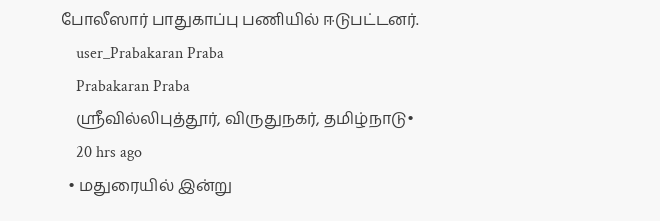போலீஸார் பாதுகாப்பு பணியில் ஈடுபட்டனர்.
    user_Prabakaran Praba
    Prabakaran Praba
    ஸ்ரீவில்லிபுத்தூர், விருதுநகர், தமிழ்நாடு•
    20 hrs ago
  • மதுரையில் இன்று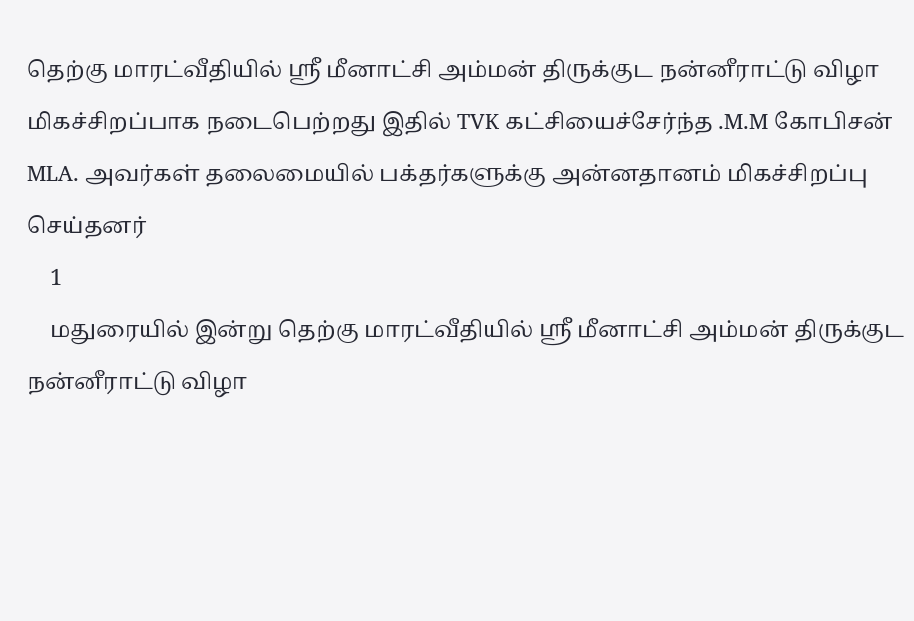தெற்கு மாரட்வீதியில் ஸ்ரீ மீனாட்சி அம்மன் திருக்குட நன்னீராட்டு விழா மிகச்சிறப்பாக நடைபெற்றது இதில் TVK கட்சியைச்சேர்ந்த .M.M கோபிசன் MLA. அவர்கள் தலைமையில் பக்தர்களுக்கு அன்னதானம் மிகச்சிறப்பு செய்தனர்
    1
    மதுரையில் இன்று தெற்கு மாரட்வீதியில் ஸ்ரீ மீனாட்சி அம்மன் திருக்குட நன்னீராட்டு விழா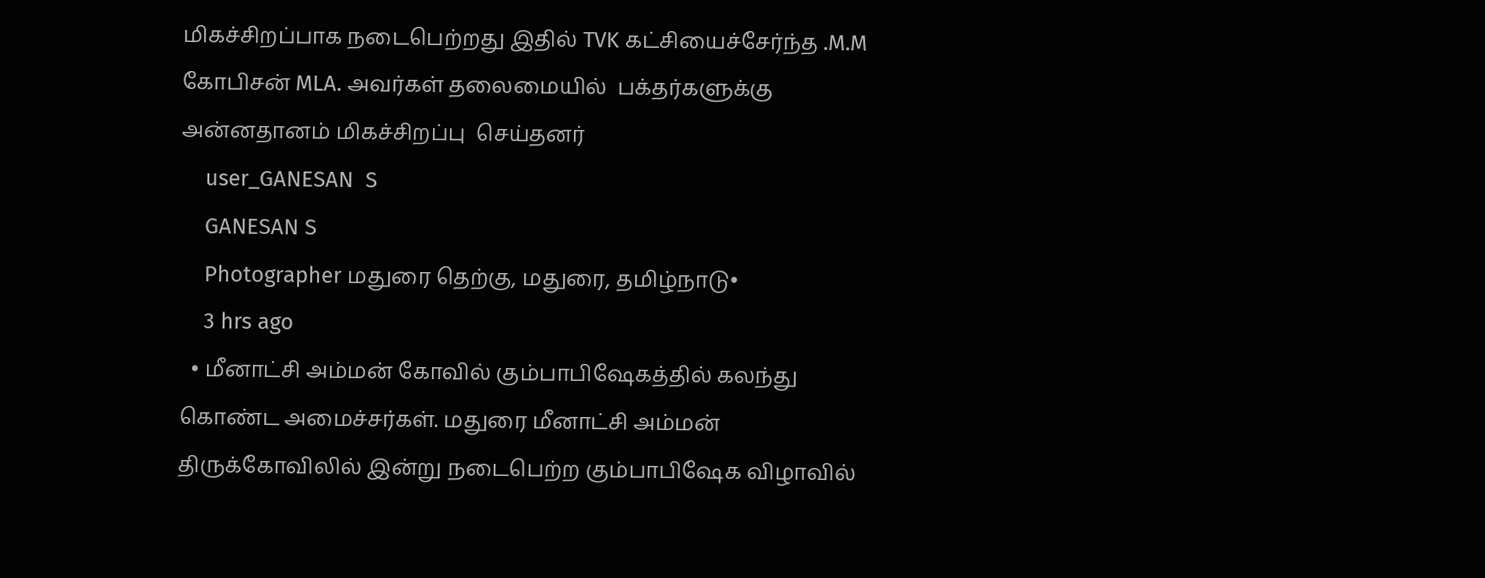மிகச்சிறப்பாக நடைபெற்றது இதில் TVK கட்சியைச்சேர்ந்த .M.M கோபிசன் MLA. அவர்கள் தலைமையில்  பக்தர்களுக்கு அன்னதானம் மிகச்சிறப்பு  செய்தனர்
    user_GANESAN  S
    GANESAN S
    Photographer மதுரை தெற்கு, மதுரை, தமிழ்நாடு•
    3 hrs ago
  • மீனாட்சி அம்மன் கோவில் கும்பாபிஷேகத்தில் கலந்து கொண்ட அமைச்சர்கள். மதுரை மீனாட்சி அம்மன் திருக்கோவிலில் இன்று நடைபெற்ற கும்பாபிஷேக விழாவில்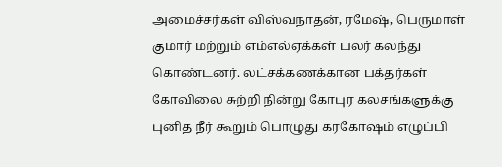அமைச்சர்கள் விஸ்வநாதன், ரமேஷ், பெருமாள் குமார் மற்றும் எம்எல்ஏக்கள் பலர் கலந்து கொண்டனர். லட்சக்கணக்கான பக்தர்கள் கோவிலை சுற்றி நின்று கோபுர கலசங்களுக்கு புனித நீர் கூறும் பொழுது கரகோஷம் எழுப்பி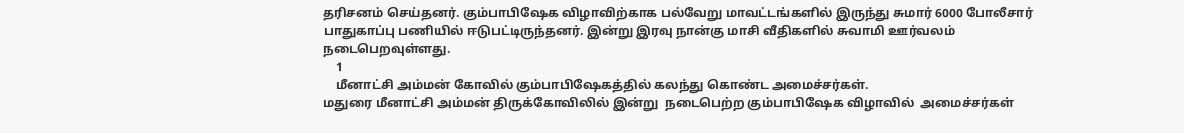தரிசனம் செய்தனர். கும்பாபிஷேக விழாவிற்காக பல்வேறு மாவட்டங்களில் இருந்து சுமார் 6000 போலீசார் பாதுகாப்பு பணியில் ஈடுபட்டிருந்தனர். இன்று இரவு நான்கு மாசி வீதிகளில் சுவாமி ஊர்வலம் நடைபெறவுள்ளது.
    1
    மீனாட்சி அம்மன் கோவில் கும்பாபிஷேகத்தில் கலந்து கொண்ட அமைச்சர்கள்.
மதுரை மீனாட்சி அம்மன் திருக்கோவிலில் இன்று  நடைபெற்ற கும்பாபிஷேக விழாவில்  அமைச்சர்கள்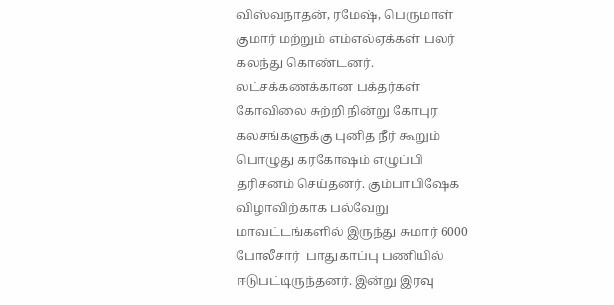விஸ்வநாதன், ரமேஷ், பெருமாள் குமார் மற்றும் எம்எல்ஏக்கள் பலர் கலந்து கொண்டனர். லட்சக்கணக்கான பக்தர்கள் கோவிலை சுற்றி நின்று கோபுர கலசங்களுக்கு புனித நீர் கூறும் பொழுது கரகோஷம் எழுப்பி தரிசனம் செய்தனர். கும்பாபிஷேக விழாவிற்காக பல்வேறு மாவட்டங்களில் இருந்து சுமார் 6000 போலீசார்  பாதுகாப்பு பணியில் ஈடுபட்டிருந்தனர். இன்று இரவு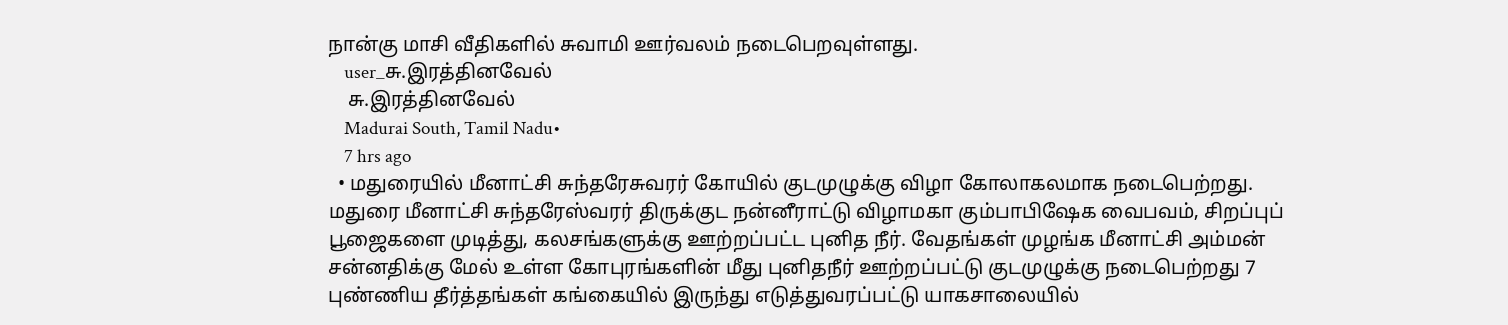நான்கு மாசி வீதிகளில் சுவாமி ஊர்வலம் நடைபெறவுள்ளது.
    user_சு.இரத்தினவேல்
    சு.இரத்தினவேல்
    Madurai South, Tamil Nadu•
    7 hrs ago
  • மதுரையில் மீனாட்சி சுந்தரேசுவரர் கோயில் குடமுழுக்கு விழா கோலாகலமாக நடைபெற்றது. மதுரை மீனாட்சி சுந்தரேஸ்வரர் திருக்குட நன்னீராட்டு விழாமகா கும்பாபிஷேக வைபவம், சிறப்புப் பூஜைகளை முடித்து, கலசங்களுக்கு ஊற்றப்பட்ட புனித நீர். வேதங்கள் முழங்க மீனாட்சி அம்மன் சன்னதிக்கு மேல் உள்ள கோபுரங்களின் மீது புனிதநீர் ஊற்றப்பட்டு குடமுழுக்கு நடைபெற்றது 7 புண்ணிய தீர்த்தங்கள் கங்கையில் இருந்து எடுத்துவரப்பட்டு யாகசாலையில்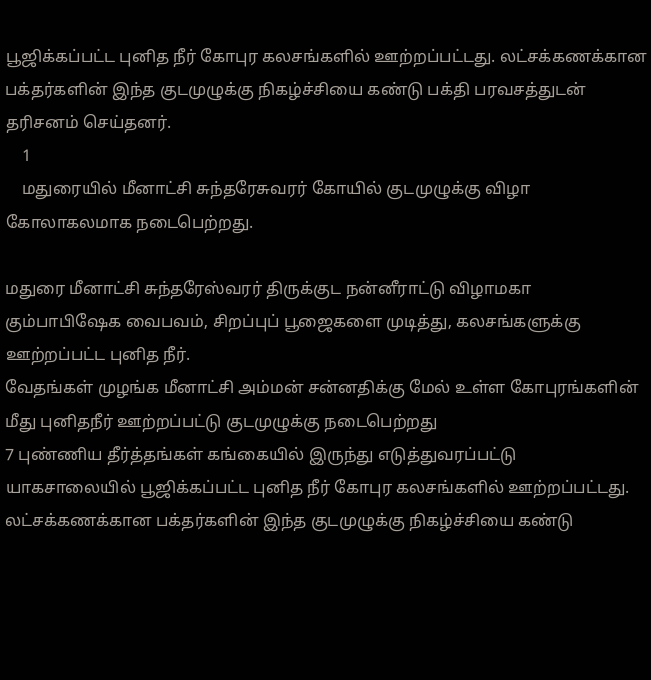பூஜிக்கப்பட்ட புனித நீர் கோபுர கலசங்களில் ஊற்றப்பட்டது. லட்சக்கணக்கான பக்தர்களின் இந்த குடமுழுக்கு நிகழ்ச்சியை கண்டு பக்தி பரவசத்துடன் தரிசனம் செய்தனர்.
    1
    மதுரையில் மீனாட்சி சுந்தரேசுவரர் கோயில் குடமுழுக்கு விழா கோலாகலமாக நடைபெற்றது.

மதுரை மீனாட்சி சுந்தரேஸ்வரர் திருக்குட நன்னீராட்டு விழாமகா கும்பாபிஷேக வைபவம், சிறப்புப் பூஜைகளை முடித்து, கலசங்களுக்கு ஊற்றப்பட்ட புனித நீர்.
வேதங்கள் முழங்க மீனாட்சி அம்மன் சன்னதிக்கு மேல் உள்ள கோபுரங்களின் மீது புனிதநீர் ஊற்றப்பட்டு குடமுழுக்கு நடைபெற்றது
7 புண்ணிய தீர்த்தங்கள் கங்கையில் இருந்து எடுத்துவரப்பட்டு யாகசாலையில் பூஜிக்கப்பட்ட புனித நீர் கோபுர கலசங்களில் ஊற்றப்பட்டது.
லட்சக்கணக்கான பக்தர்களின் இந்த குடமுழுக்கு நிகழ்ச்சியை கண்டு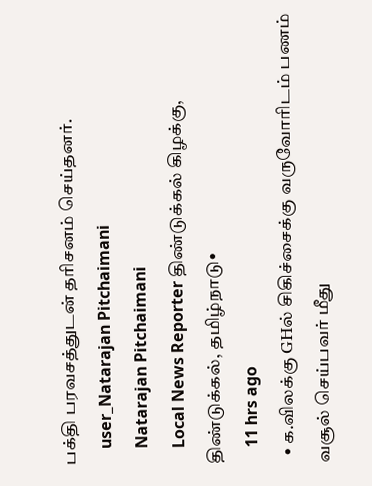பக்தி பரவசத்துடன் தரிசனம் செய்தனர்.
    user_Natarajan Pitchaimani
    Natarajan Pitchaimani
    Local News Reporter திண்டுக்கல் கிழக்கு, திண்டுக்கல், தமிழ்நாடு•
    11 hrs ago
  • க.விலக்கு GHல் சிகிச்சைக்கு வருவோரிடம் பணம் வசூல் செய்பவர் மீது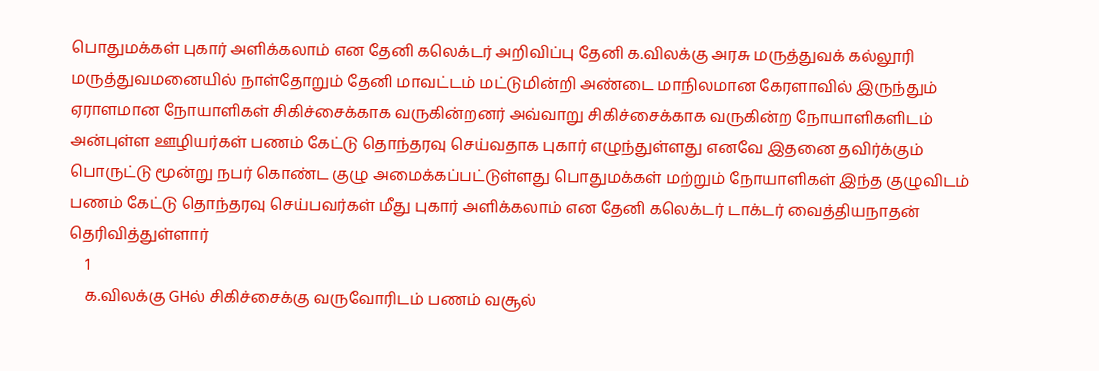பொதுமக்கள் புகார் அளிக்கலாம் என தேனி கலெக்டர் அறிவிப்பு தேனி க.விலக்கு அரசு மருத்துவக் கல்லூரி மருத்துவமனையில் நாள்தோறும் தேனி மாவட்டம் மட்டுமின்றி அண்டை மாநிலமான கேரளாவில் இருந்தும் ஏராளமான நோயாளிகள் சிகிச்சைக்காக வருகின்றனர் அவ்வாறு சிகிச்சைக்காக வருகின்ற நோயாளிகளிடம் அன்புள்ள ஊழியர்கள் பணம் கேட்டு தொந்தரவு செய்வதாக புகார் எழுந்துள்ளது எனவே இதனை தவிர்க்கும் பொருட்டு மூன்று நபர் கொண்ட குழு அமைக்கப்பட்டுள்ளது பொதுமக்கள் மற்றும் நோயாளிகள் இந்த குழுவிடம் பணம் கேட்டு தொந்தரவு செய்பவர்கள் மீது புகார் அளிக்கலாம் என தேனி கலெக்டர் டாக்டர் வைத்தியநாதன் தெரிவித்துள்ளார்
    1
    க.விலக்கு GHல் சிகிச்சைக்கு வருவோரிடம் பணம் வசூல்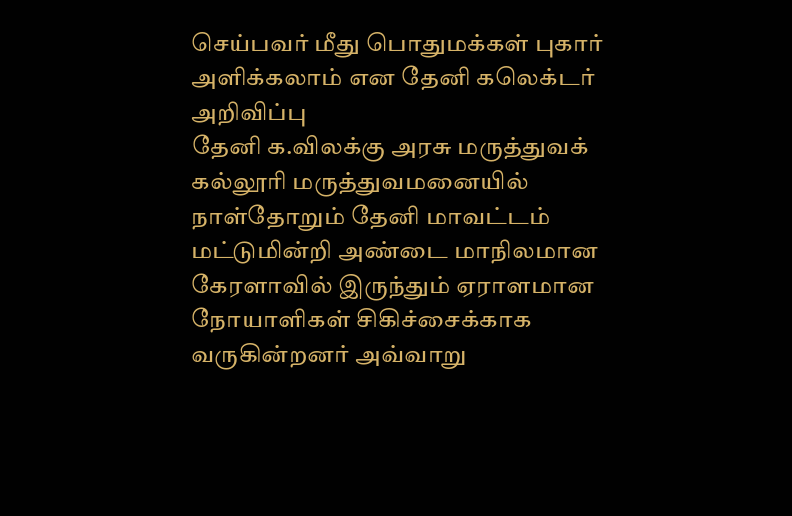செய்பவர் மீது பொதுமக்கள் புகார் அளிக்கலாம் என தேனி கலெக்டர் அறிவிப்பு
தேனி க.விலக்கு அரசு மருத்துவக் கல்லூரி மருத்துவமனையில் நாள்தோறும் தேனி மாவட்டம் மட்டுமின்றி அண்டை மாநிலமான கேரளாவில் இருந்தும் ஏராளமான நோயாளிகள் சிகிச்சைக்காக வருகின்றனர் அவ்வாறு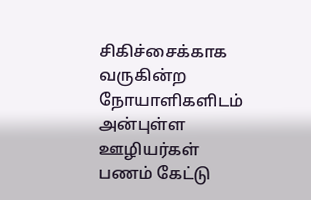சிகிச்சைக்காக வருகின்ற நோயாளிகளிடம் அன்புள்ள ஊழியர்கள் பணம் கேட்டு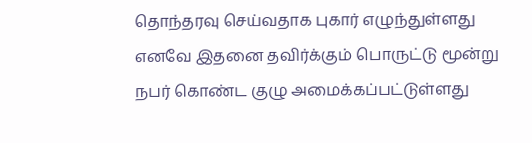தொந்தரவு செய்வதாக புகார் எழுந்துள்ளது எனவே இதனை தவிர்க்கும் பொருட்டு மூன்று நபர் கொண்ட குழு அமைக்கப்பட்டுள்ளது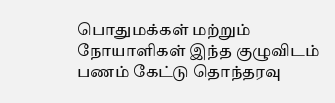பொதுமக்கள் மற்றும் நோயாளிகள் இந்த குழுவிடம் பணம் கேட்டு தொந்தரவு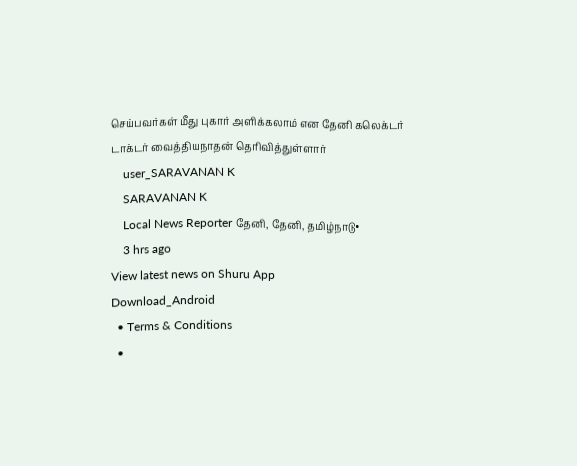செய்பவர்கள் மீது புகார் அளிக்கலாம் என தேனி கலெக்டர் டாக்டர் வைத்தியநாதன் தெரிவித்துள்ளார்
    user_SARAVANAN K
    SARAVANAN K
    Local News Reporter தேனி, தேனி, தமிழ்நாடு•
    3 hrs ago
View latest news on Shuru App
Download_Android
  • Terms & Conditions
  •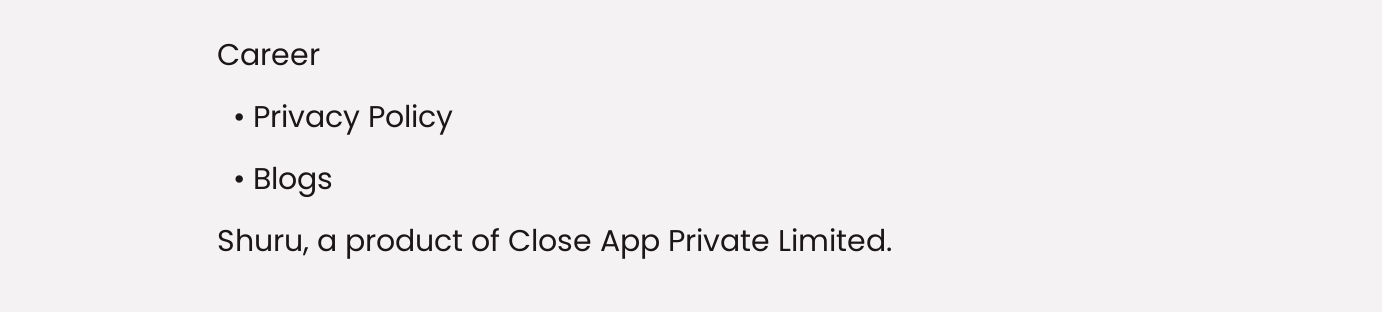Career
  • Privacy Policy
  • Blogs
Shuru, a product of Close App Private Limited.